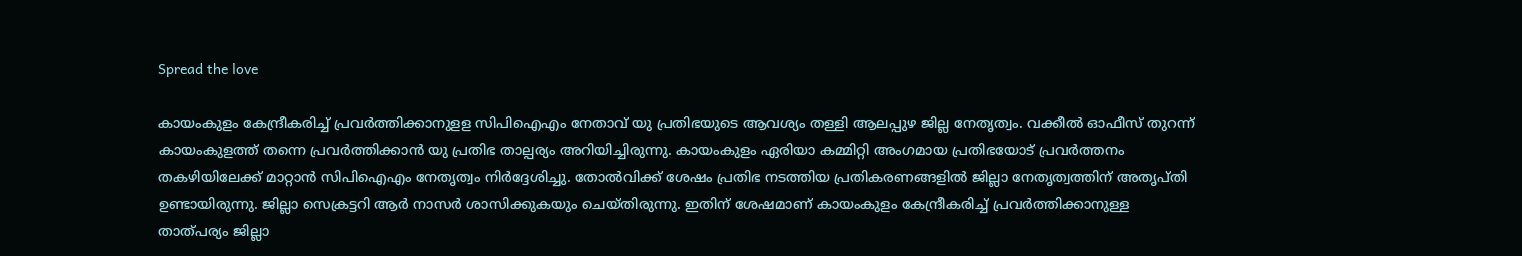Spread the love

കായംകുളം കേന്ദ്രീകരിച്ച് പ്രവർത്തിക്കാനുളള സിപിഐഎം നേതാവ് യു പ്രതിഭയുടെ ആവശ്യം തള്ളി ആലപ്പുഴ ജില്ല നേതൃത്വം. വക്കീൽ ഓഫീസ് തുറന്ന് കായംകുളത്ത് തന്നെ പ്രവർത്തിക്കാൻ യു പ്രതിഭ താല്പര്യം അറിയിച്ചിരുന്നു. കായംകുളം ഏരിയാ കമ്മിറ്റി അംഗമായ പ്രതിഭയോട് പ്രവർത്തനം തകഴിയിലേക്ക് മാറ്റാൻ സിപിഐഎം നേതൃത്വം നിർദ്ദേശിച്ചു. തോൽവിക്ക് ശേഷം പ്രതിഭ നടത്തിയ പ്രതികരണങ്ങളിൽ ജില്ലാ നേതൃത്വത്തിന് അതൃപ്തി ഉണ്ടായിരുന്നു. ജില്ലാ സെക്രട്ടറി ആർ നാസർ ശാസിക്കുകയും ചെയ്തിരുന്നു. ഇതിന് ശേഷമാണ് കായംകുളം കേന്ദ്രീകരിച്ച് പ്രവർത്തിക്കാനുള്ള താത്പര്യം ജില്ലാ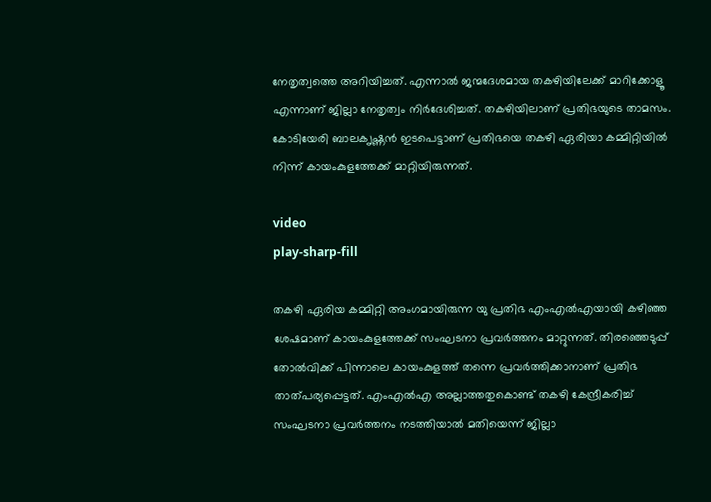നേതൃത്വത്തെ അറിയിച്ചത്. എന്നാൽ ജന്മദേശമായ തകഴിയിലേക്ക് മാറിക്കോളൂ എന്നാണ് ജില്ലാ നേതൃത്വം നിർദേശിച്ചത്. തകഴിയിലാണ് പ്രതിഭയുടെ താമസം. കോടിയേരി ബാലക‍ൃഷ്ണൻ‌ ഇടപെട്ടാണ് പ്രതിഭയെ തകഴി ഏരിയാ കമ്മിറ്റിയിൽ നിന്ന് കായംകുളത്തേക്ക് മാറ്റിയിരുന്നത്.

video
play-sharp-fill

തകഴി ഏരിയ കമ്മിറ്റി അംഗമായിരുന്ന യു പ്രതിഭ എംഎൽഎയായി കഴിഞ്ഞ ശേഷമാണ് കായംകുളത്തേക്ക് സംഘടനാ പ്രവർത്തനം മാറ്റുന്നത്. തിരഞ്ഞെടുപ്പ് തോൽവിക്ക് പിന്നാലെ കായംകുളത്ത് തന്നെ പ്രവർത്തിക്കാനാണ് പ്രതിഭ താത്പര്യപ്പെട്ടത്. എംഎൽഎ അല്ലാത്തതുകൊണ്ട് തകഴി കേന്ദ്രീകരിച്ച് സംഘടനാ പ്രവർത്തനം നടത്തിയാൽ മതിയെന്ന് ജില്ലാ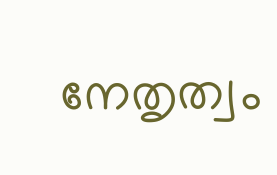നേതൃത്വം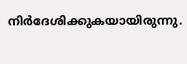നിർദേശിക്കുകയായിരുന്നു.